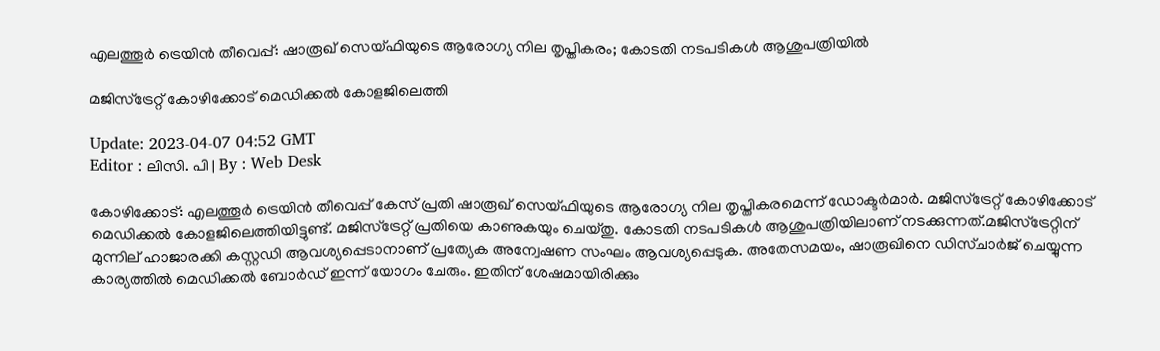എലത്തൂർ ട്രെയിൻ തീവെപ്പ്: ഷാരൂഖ് സെയ്ഫിയുടെ ആരോഗ്യ നില തൃപ്തികരം; കോടതി നടപടികൾ ആശുപത്രിയിൽ

മജിസ്‌ട്രേറ്റ് കോഴിക്കോട് മെഡിക്കൽ കോളജിലെത്തി

Update: 2023-04-07 04:52 GMT
Editor : ലിസി. പി | By : Web Desk

കോഴിക്കോട്: എലത്തൂർ ട്രെയിൻ തീവെപ്പ് കേസ് പ്രതി ഷാരൂഖ് സെയ്ഫിയുടെ ആരോഗ്യ നില തൃപ്തികരമെന്ന് ഡോക്ടർമാർ. മജിസ്‌ട്രേറ്റ് കോഴിക്കോട് മെഡിക്കൽ കോളജിലെത്തിയിട്ടുണ്ട്. മജിസ്‌ട്രേറ്റ് പ്രതിയെ കാണുകയും ചെയ്തു. കോടതി നടപടികൾ ആശുപത്രിയിലാണ് നടക്കുന്നത്.മജിസ്‌ട്രേറ്റിന് മുന്നില് ഹാജാരക്കി കസ്റ്റഡി ആവശ്യപ്പെടാനാണ് പ്രത്യേക അന്വേഷണ സംഘം ആവശ്യപ്പെടുക. അതേസമയം, ഷാരൂഖിനെ ഡിസ്ചാര്‍ജ് ചെയ്യുന്ന കാര്യത്തില്‍ മെഡിക്കല്‍ ബോര്‍ഡ് ഇന്ന് യോഗം ചേരും. ഇതിന് ശേഷമായിരിക്കും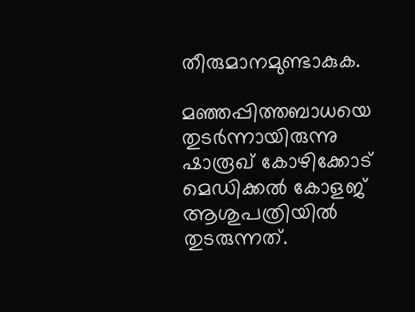തീരുമാനമുണ്ടാകുക.

മഞ്ഞപ്പിത്തബാധയെ തുടർന്നായിരുന്നു ഷാരൂഖ് കോഴിക്കോട് മെഡിക്കൽ കോളജ് ആശുപത്രിയിൽ തുടരുന്നത്.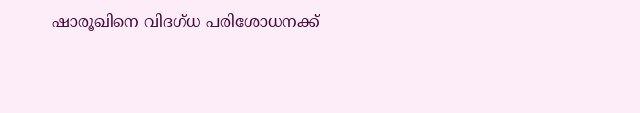ഷാരൂഖിനെ വിദഗ്ധ പരിശോധനക്ക്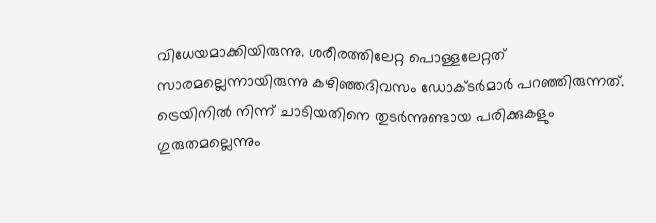വിധേയമാക്കിയിരുന്നു. ശരീരത്തിലേറ്റ പൊള്ളലേറ്റത് സാരമല്ലെന്നായിരുന്നു കഴിഞ്ഞദിവസം ഡോക്ടര്‍മാര്‍ പറഞ്ഞിരുന്നത്. ട്രെയിനില്‍ നിന്ന് ചാടിയതിനെ തുടര്‍ന്നുണ്ടായ പരിക്കുകളും ഗുരുതമല്ലെന്നും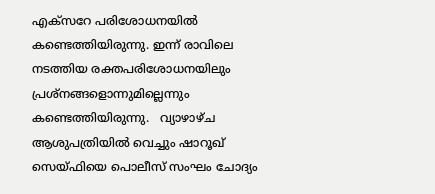എക്സറേ പരിശോധനയില്‍ കണ്ടെത്തിയിരുന്നു. ഇന്ന് രാവിലെ നടത്തിയ രക്തപരിശോധനയിലും പ്രശ്നങ്ങളൊന്നുമില്ലെന്നും കണ്ടെത്തിയിരുന്നു.   വ്യാഴാഴ്ച ആശുപത്രിയിൽ വെച്ചും ഷാറൂഖ് സെയ്ഫിയെ പൊലീസ് സംഘം ചോദ്യം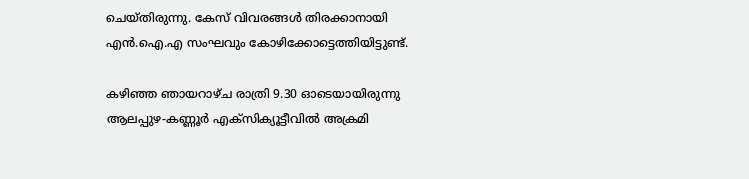ചെയ്തിരുന്നു. കേസ് വിവരങ്ങൾ തിരക്കാനായി എൻ.ഐ.എ സംഘവും കോഴിക്കോട്ടെത്തിയിട്ടുണ്ട്.

കഴിഞ്ഞ ഞായറാഴ്ച രാത്രി 9.30 ഓടെയായിരുന്നു ആലപ്പുഴ-കണ്ണൂർ എക്‌സിക്യൂട്ടീവിൽ അക്രമി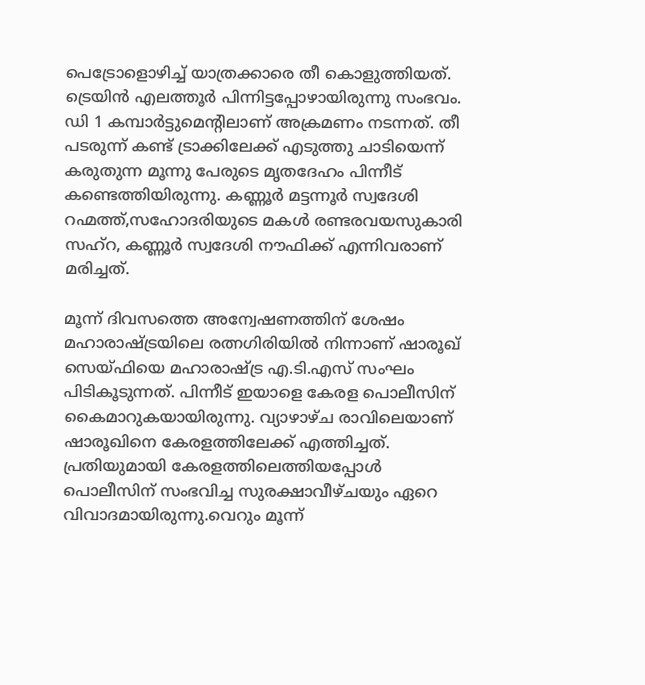പെട്രോളൊഴിച്ച് യാത്രക്കാരെ തീ കൊളുത്തിയത്. ട്രെയിൻ എലത്തൂർ പിന്നിട്ടപ്പോഴായിരുന്നു സംഭവം. ഡി 1 കമ്പാർട്ടുമെന്റിലാണ് അക്രമണം നടന്നത്. തീ പടരുന്ന് കണ്ട് ട്രാക്കിലേക്ക് എടുത്തു ചാടിയെന്ന് കരുതുന്ന മൂന്നു പേരുടെ മൃതദേഹം പിന്നീട് കണ്ടെത്തിയിരുന്നു. കണ്ണൂർ മട്ടന്നൂർ സ്വദേശി റഹ്മത്ത്,സഹോദരിയുടെ മകൾ രണ്ടരവയസുകാരി സഹ്‌റ, കണ്ണൂർ സ്വദേശി നൗഫിക്ക് എന്നിവരാണ് മരിച്ചത്.

മൂന്ന് ദിവസത്തെ അന്വേഷണത്തിന് ശേഷം മഹാരാഷ്ട്രയിലെ രത്നഗിരിയില്‍ നിന്നാണ് ഷാരൂഖ് സെയ്ഫിയെ മഹാരാഷ്ട്ര എ.ടി.എസ് സംഘം പിടികൂടുന്നത്. പിന്നീട് ഇയാളെ കേരള പൊലീസിന് കൈമാറുകയായിരുന്നു. വ്യാഴാഴ്ച രാവിലെയാണ് ഷാരൂഖിനെ കേരളത്തിലേക്ക് എത്തിച്ചത്. പ്രതിയുമായി കേരളത്തിലെത്തിയപ്പോള്‍ പൊലീസിന് സംഭവിച്ച സുരക്ഷാവീഴ്ചയും ഏറെ വിവാദമായിരുന്നു.വെറും മൂന്ന്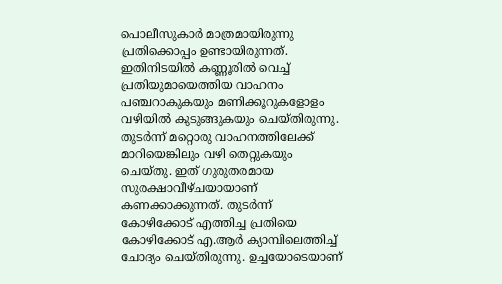പൊലീസുകാര്‍ മാത്രമായിരുന്നു പ്രതിക്കൊപ്പം ഉണ്ടായിരുന്നത്. ഇതിനിടയില്‍ കണ്ണൂരില്‍ വെച്ച് പ്രതിയുമായെത്തിയ വാഹനം പഞ്ചറാകുകയും മണിക്കൂറുകളോളം വഴിയില്‍ കുടുങ്ങുകയും ചെയ്തിരുന്നു. തുടര്‍ന്ന് മറ്റൊരു വാഹനത്തിലേക്ക് മാറിയെങ്കിലും വഴി തെറ്റുകയും ചെയ്തു. ഇത് ഗുരുതരമായ സുരക്ഷാവീഴ്ചയായാണ് കണക്കാക്കുന്നത്. തുടര്‍ന്ന് കോഴിക്കോട് എത്തിച്ച പ്രതിയെ കോഴിക്കോട് എ.ആര്‍ ക്യാമ്പിലെത്തിച്ച്‌ ചോദ്യം ചെയ്തിരുന്നു. ഉച്ചയോടെയാണ്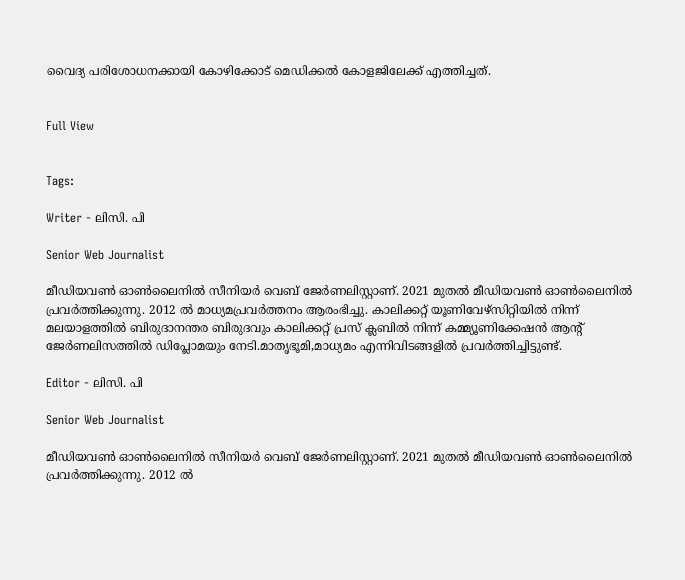വൈദ്യ പരിശോധനക്കായി കോഴിക്കോട് മെഡിക്കല്‍ കോളജിലേക്ക് എത്തിച്ചത്.


Full View


Tags:

Writer - ലിസി. പി

Senior Web Journalist

മീഡിയവൺ ഓൺലൈനിൽ സീനിയർ വെബ് ജേർണലിസ്റ്റാണ്. 2021 മുതൽ മീഡിയവൺ ഓൺലൈനിൽ പ്രവർത്തിക്കുന്നു. 2012 ല്‍ മാധ്യമപ്രവര്‍ത്തനം ആരംഭിച്ചു. കാലിക്കറ്റ് യൂണിവേഴ്‌സിറ്റിയിൽ നിന്ന് മലയാളത്തിൽ ബിരുദാനന്തര ബിരുദവും കാലിക്കറ്റ് പ്രസ് ക്ലബിൽ നിന്ന് കമ്മ്യൂണിക്കേഷൻ ആന്റ് ജേർണലിസത്തിൽ ഡിപ്ലോമയും നേടി.മാതൃഭൂമി,മാധ്യമം എന്നിവിടങ്ങളിൽ പ്രവർത്തിച്ചിട്ടുണ്ട്.

Editor - ലിസി. പി

Senior Web Journalist

മീഡിയവൺ ഓൺലൈനിൽ സീനിയർ വെബ് ജേർണലിസ്റ്റാണ്. 2021 മുതൽ മീഡിയവൺ ഓൺലൈനിൽ പ്രവർത്തിക്കുന്നു. 2012 ല്‍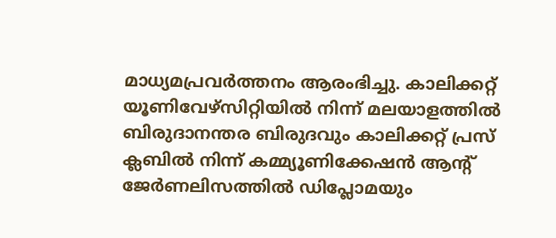മാധ്യമപ്രവര്‍ത്തനം ആരംഭിച്ചു. കാലിക്കറ്റ് യൂണിവേഴ്‌സിറ്റിയിൽ നിന്ന് മലയാളത്തിൽ ബിരുദാനന്തര ബിരുദവും കാലിക്കറ്റ് പ്രസ് ക്ലബിൽ നിന്ന് കമ്മ്യൂണിക്കേഷൻ ആന്റ് ജേർണലിസത്തിൽ ഡിപ്ലോമയും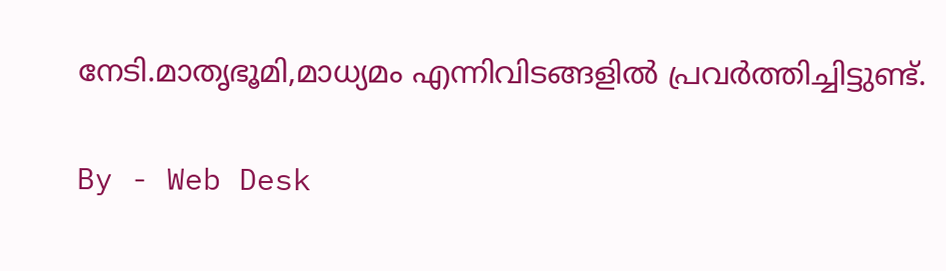നേടി.മാതൃഭൂമി,മാധ്യമം എന്നിവിടങ്ങളിൽ പ്രവർത്തിച്ചിട്ടുണ്ട്.

By - Web Desk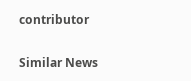contributor

Similar News